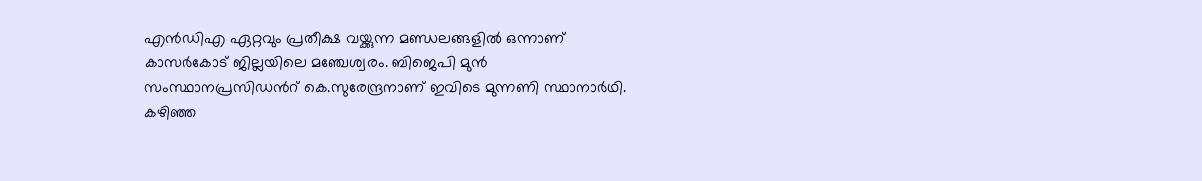എന്‍ഡിഎ ഏറ്റവും പ്രതീക്ഷ വയ്ക്കുന്ന മണ്ഡലങ്ങളില്‍ ഒന്നാണ് കാസര്‍കോട് ജില്ലയിലെ മഞ്ചേശ്വരം. ബിജെപി മുന്‍ സംസ്ഥാനപ്രസിഡന്‍റ് കെ.സുരേന്ദ്രനാണ് ഇവിടെ മുന്നണി സ്ഥാനാര്‍ഥി. കഴിഞ്ഞ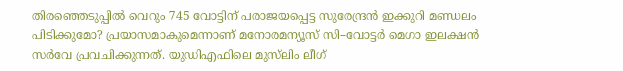തിരഞ്ഞെടുപ്പില്‍ വെറും 745 വോട്ടിന് പരാജയപ്പെട്ട സുരേന്ദ്രന്‍ ഇക്കുറി മണ്ഡലം പിടിക്കുമോ? പ്രയാസമാകുമെന്നാണ് മനോരമന്യൂസ് സി–വോട്ടര്‍ മെഗാ ഇലക്ഷന്‍ സര്‍വേ പ്രവചിക്കുന്നത്. യുഡിഎഫിലെ മുസ്‍ലിം ലീഗ്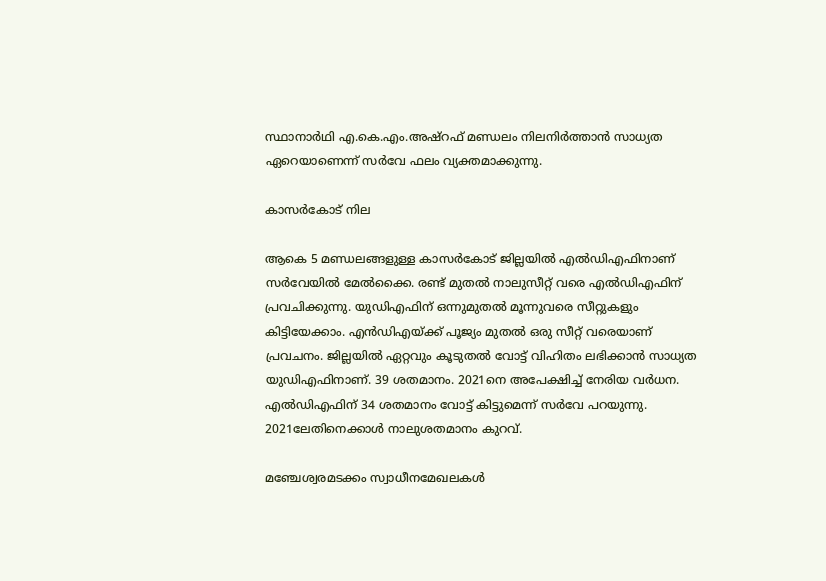സ്ഥാനാര്‍ഥി എ.കെ.എം.അഷ്റഫ് മണ്ഡലം നിലനിര്‍ത്താന്‍ സാധ്യത ഏറെയാണെന്ന് സര്‍വേ ഫലം വ്യക്തമാക്കുന്നു.

കാസര്‍കോട് നില

ആകെ 5 മണ്ഡലങ്ങളുള്ള കാസര്‍കോട് ജില്ലയില്‍ എല്‍ഡിഎഫിനാണ് സര്‍വേയില്‍ മേല്‍ക്കൈ. രണ്ട് മുതല്‍ നാലുസീറ്റ് വരെ എല്‍ഡിഎഫിന് പ്രവചിക്കുന്നു. യുഡിഎഫിന് ഒന്നുമുതല്‍ മൂന്നുവരെ സീറ്റുകളും കിട്ടിയേക്കാം. എന്‍ഡിഎയ്ക്ക് പൂജ്യം മുതല്‍ ഒരു സീറ്റ് വരെയാണ് പ്രവചനം. ജില്ലയില്‍ ഏറ്റവും കൂടുതല്‍ വോട്ട് വിഹിതം ലഭിക്കാന്‍ സാധ്യത യുഡിഎഫിനാണ്. 39 ശതമാനം. 2021നെ അപേക്ഷിച്ച് നേരിയ വര്‍ധന. എല്‍ഡിഎഫിന് 34 ശതമാനം വോട്ട് കിട്ടുമെന്ന് സര്‍വേ പറയുന്നു. 2021ലേതിനെക്കാള്‍ നാലുശതമാനം കുറവ്.

മഞ്ചേശ്വരമടക്കം സ്വാധീനമേഖലകള്‍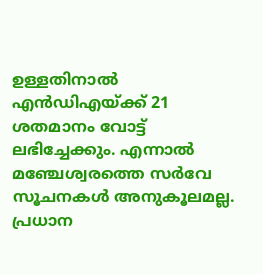ഉള്ളതിനാല്‍ എന്‍ഡിഎയ്ക്ക് 21 ശതമാനം വോട്ട് ലഭിച്ചേക്കും. എന്നാല്‍ മഞ്ചേശ്വരത്തെ സര്‍വേ സൂചനകള്‍ അനുകൂലമല്ല. പ്രധാന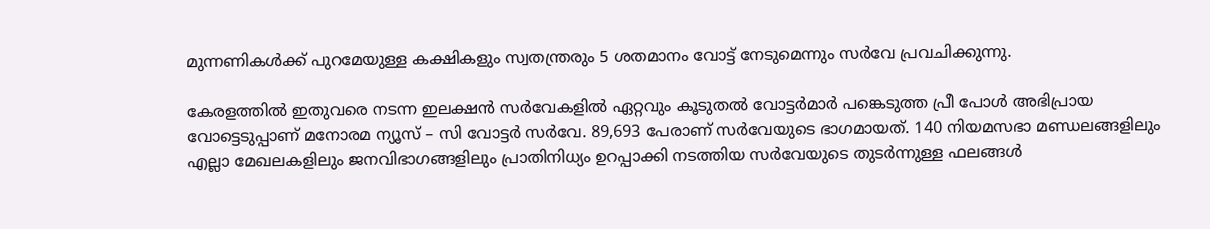മുന്നണികള്‍ക്ക് പുറമേയുള്ള കക്ഷികളും സ്വതന്ത്രരും 5 ശതമാനം വോട്ട് നേടുമെന്നും സര്‍വേ പ്രവചിക്കുന്നു.

കേരളത്തില്‍ ഇതുവരെ നടന്ന ഇലക്ഷന്‍ സര്‍വേകളില്‍ ഏറ്റവും കൂടുതല്‍ വോട്ടര്‍മാര്‍ പങ്കെടുത്ത പ്രീ പോള്‍ അഭിപ്രായ വോട്ടെടുപ്പാണ് മനോരമ ന്യൂസ് – സി വോട്ടര്‍ സര്‍വേ. 89,693 പേരാണ് സര്‍വേയുടെ ഭാഗമായത്. 140 നിയമസഭാ മണ്ഡലങ്ങളിലും എല്ലാ മേഖലകളിലും ജനവിഭാഗങ്ങളിലും പ്രാതിനിധ്യം ഉറപ്പാക്കി നടത്തിയ സര്‍വേയുടെ തുടര്‍ന്നുള്ള ഫലങ്ങള്‍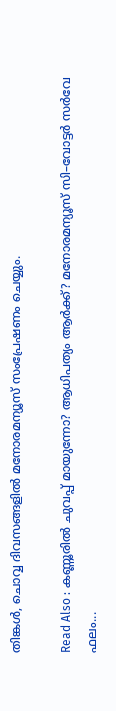തിങ്കള്‍, ചൊവ്വ ദിവസങ്ങളില്‍ മനോരമന്യൂസ് സംപ്രേഷണം ചെയ്യും.

Read Also : കണ്ണൂരില്‍ ചുവപ്പ് മായുന്നോ? ആധിപത്യം ആര്‍ക്ക്? മനോരമന്യൂസ് സി–വോട്ടര്‍ സര്‍വേ ഫലം...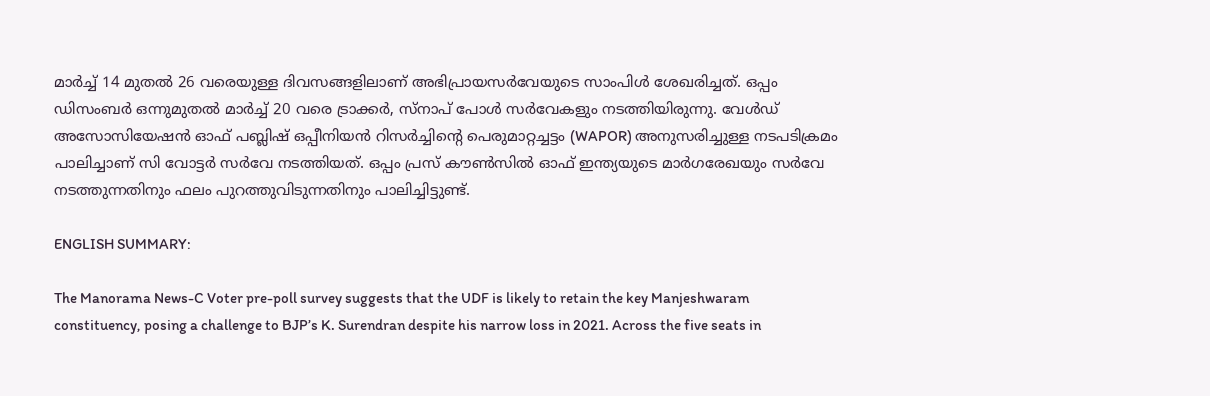മാര്‍ച്ച് 14 മുതല്‍ 26 വരെയുള്ള ദിവസങ്ങളിലാണ് അഭിപ്രായസര്‍വേയുടെ സാംപിള്‍ ശേഖരിച്ചത്. ഒപ്പം ഡിസംബര്‍ ഒന്നുമുതല്‍ മാര്‍ച്ച് 20 വരെ ട്രാക്കര്‍, സ്നാപ് പോള്‍ സര്‍വേകളും നടത്തിയിരുന്നു. വേള്‍ഡ് അസോസിയേഷന്‍ ഓഫ് പബ്ലിഷ് ഒപ്പീനിയന്‍ റിസര്‍ച്ചിന്‍റെ പെരുമാറ്റച്ചട്ടം (WAPOR) അനുസരിച്ചുള്ള നടപടിക്രമം പാലിച്ചാണ് സി വോട്ടര്‍ സര്‍വേ നടത്തിയത്. ഒപ്പം പ്രസ് കൗണ്‍സില്‍ ഓഫ് ഇന്ത്യയുടെ മാര്‍ഗരേഖയും സര്‍വേ നടത്തുന്നതിനും ഫലം പുറത്തുവിടുന്നതിനും പാലിച്ചിട്ടുണ്ട്.

ENGLISH SUMMARY:

The Manorama News-C Voter pre-poll survey suggests that the UDF is likely to retain the key Manjeshwaram constituency, posing a challenge to BJP’s K. Surendran despite his narrow loss in 2021. Across the five seats in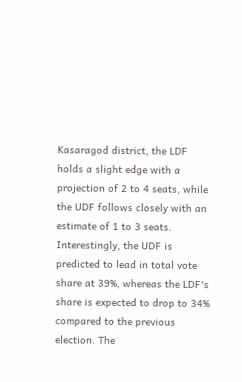Kasaragod district, the LDF holds a slight edge with a projection of 2 to 4 seats, while the UDF follows closely with an estimate of 1 to 3 seats. Interestingly, the UDF is predicted to lead in total vote share at 39%, whereas the LDF's share is expected to drop to 34% compared to the previous election. The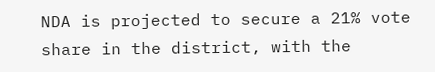NDA is projected to secure a 21% vote share in the district, with the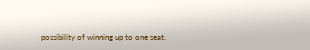possibility of winning up to one seat.